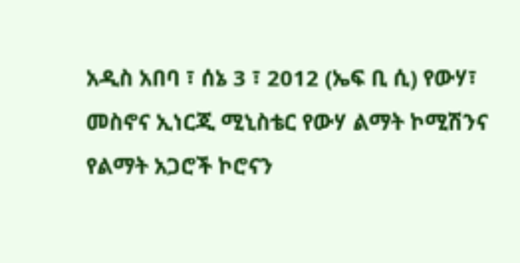አዲስ አበባ ፣ ሰኔ 3 ፣ 2012 (ኤፍ ቢ ሲ) የውሃ፣ መስኖና ኢነርጂ ሚኒስቴር የውሃ ልማት ኮሚሽንና የልማት አጋሮች ኮሮናን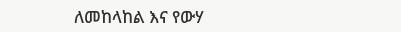ለመከላከል እና የውሃ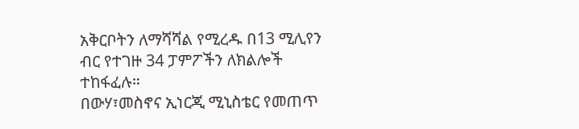አቅርቦትን ለማሻሻል የሚረዱ በ13 ሚሊየን ብር የተገዙ 34 ፓምፖችን ለክልሎች ተከፋፈሉ።
በውሃ፣መስኖና ኢነርጂ ሚኒስቴር የመጠጥ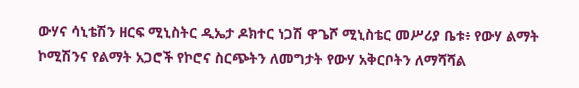ውሃና ሳኒቴሽን ዘርፍ ሚኒስትር ዲኤታ ዶክተር ነጋሽ ዋጌሾ ሚኒስቴር መሥሪያ ቤቱ፥ የውሃ ልማት ኮሚሽንና የልማት አጋሮች የኮሮና ስርጭትን ለመግታት የውሃ አቅርቦትን ለማሻሻል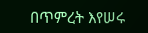በጥምረት እየሠሩ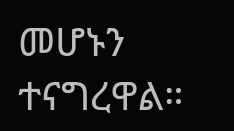መሆኑን ተናግረዋል።